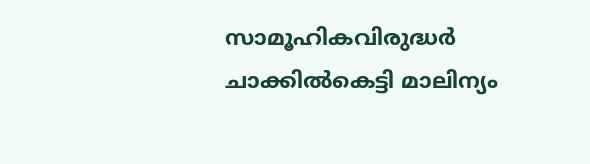സാമൂഹികവിരുദ്ധര്‍ ചാക്കില്‍കെട്ടി മാലിന്യം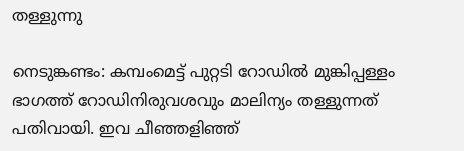തള്ളുന്നു

നെടുങ്കണ്ടം: കമ്പംമെട്ട് പുറ്റടി റോഡില്‍ മുങ്കിപ്പള്ളം ഭാഗത്ത് റോഡിനിരുവശവും മാലിന്യം തള്ളുന്നത് പതിവായി. ഇവ ചീഞ്ഞളിഞ്ഞ്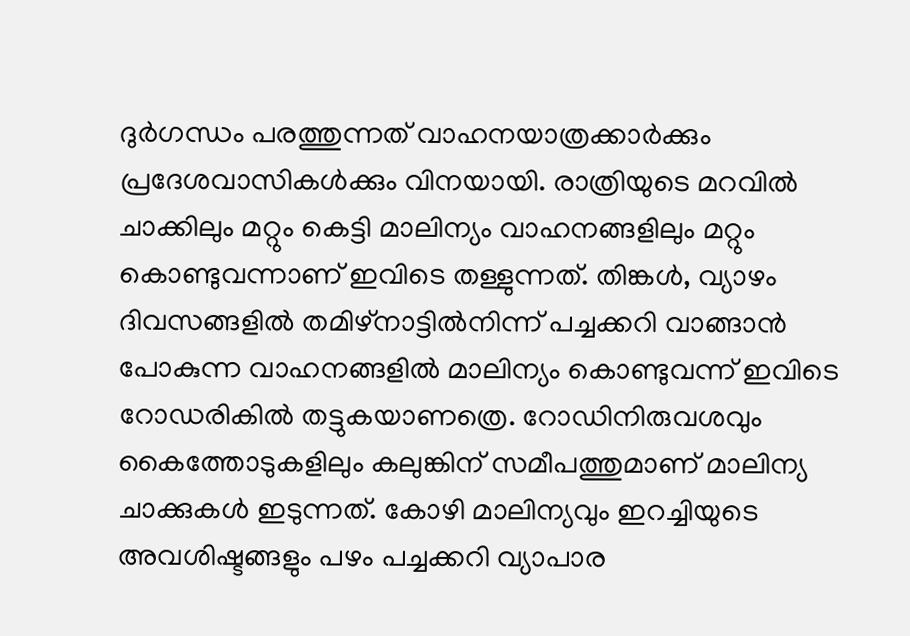ദുര്‍ഗന്ധം പരത്തുന്നത് വാഹനയാത്രക്കാര്‍ക്കും പ്രദേശവാസികള്‍ക്കും വിനയായി. രാത്രിയുടെ മറവില്‍ ചാക്കിലും മറ്റും കെട്ടി മാലിന്യം വാഹനങ്ങളിലും മറ്റും കൊണ്ടുവന്നാണ് ഇവിടെ തള്ളുന്നത്. തിങ്കള്‍, വ്യാഴം ദിവസങ്ങളില്‍ തമിഴ്‌നാട്ടില്‍നിന്ന് പച്ചക്കറി വാങ്ങാന്‍ പോകുന്ന വാഹനങ്ങളില്‍ മാലിന്യം കൊണ്ടുവന്ന് ഇവിടെ റോഡരികില്‍ തട്ടുകയാണത്രെ. റോഡിനിരുവശവും കൈത്തോടുകളിലും കലുങ്കിന് സമീപത്തുമാണ് മാലിന്യ ചാക്കുകള്‍ ഇടുന്നത്. കോഴി മാലിന്യവും ഇറച്ചിയുടെ അവശിഷ്ടങ്ങളും പഴം പച്ചക്കറി വ്യാപാര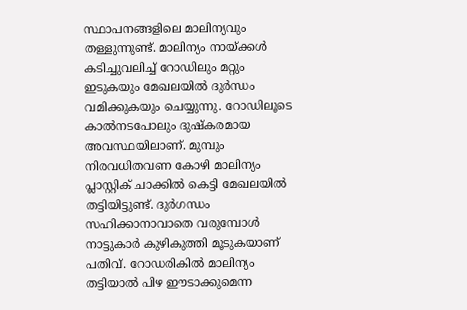സ്ഥാപനങ്ങളിലെ മാലിന്യവും തള്ളുന്നുണ്ട്. മാലിന്യം നായ്ക്കള്‍ കടിച്ചുവലിച്ച് റോഡിലും മറ്റും ഇടുകയും മേഖലയില്‍ ദുർന്ധം വമിക്കുകയും ചെയ്യുന്നു. റോഡിലൂടെ കാല്‍നടപോലും ദുഷ്‌കരമായ അവസ്ഥയിലാണ്. മുമ്പും നിരവധിതവണ കോഴി മാലിന്യം പ്ലാസ്റ്റിക് ചാക്കില്‍ കെട്ടി മേഖലയില്‍ തട്ടിയിട്ടുണ്ട്. ദുര്‍ഗന്ധം സഹിക്കാനാവാതെ വരുമ്പോള്‍ നാട്ടുകാര്‍ കുഴികുത്തി മൂടുകയാണ് പതിവ്. റോഡരികിൽ മാലിന്യം തട്ടിയാല്‍ പിഴ ഈടാക്കുമെന്ന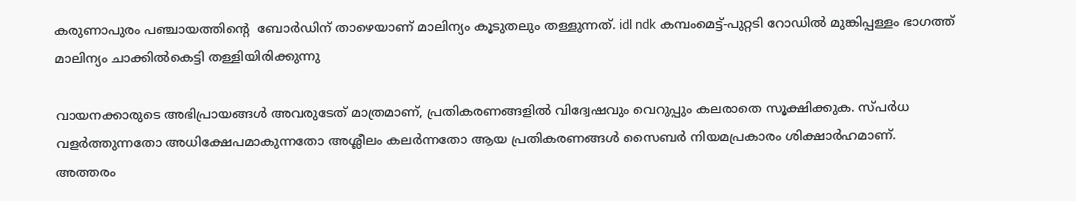കരുണാപുരം പഞ്ചായത്തിന്‍റെ  ബോര്‍ഡിന് താഴെയാണ് മാലിന്യം കൂടുതലും തള്ളുന്നത്. idl ndk കമ്പംമെട്ട്-പുറ്റടി റോഡില്‍ മുങ്കിപ്പള്ളം ഭാഗത്ത് മാലിന്യം ചാക്കില്‍കെട്ടി തള്ളിയിരിക്കുന്നു

വായനക്കാരുടെ അഭിപ്രായങ്ങള്‍ അവരുടേത് മാത്രമാണ്, പ്രതികരണങ്ങളിൽ വിദ്വേഷവും വെറുപ്പും കലരാതെ സൂക്ഷിക്കുക. സ്പർധ വളർത്തുന്നതോ അധിക്ഷേപമാകുന്നതോ അശ്ലീലം കലർന്നതോ ആയ പ്രതികരണങ്ങൾ സൈബർ നിയമപ്രകാരം ശിക്ഷാർഹമാണ്. അത്തരം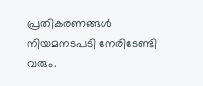പ്രതികരണങ്ങൾ നിയമനടപടി നേരിടേണ്ടി വരും.